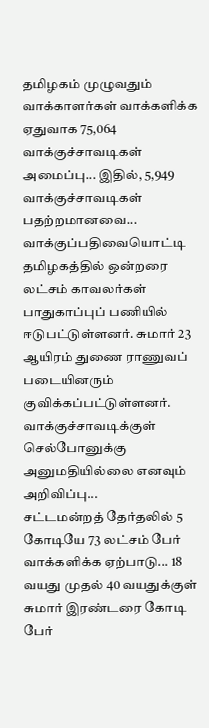தமிழகம் முழுவதும் வாக்காளர்கள் வாக்களிக்க ஏதுவாக 75,064 வாக்குச்சாவடிகள் அமைப்பு... இதில், 5,949 வாக்குச்சாவடிகள் பதற்றமானவை... வாக்குப்பதிவையொட்டி தமிழகத்தில் ஒன்றரை லட்சம் காவலர்கள் பாதுகாப்புப் பணியில் ஈடுபட்டுள்ளனர். சுமார் 23 ஆயிரம் துணை ராணுவப் படையினரும் குவிக்கப்பட்டுள்ளனர். வாக்குச்சாவடிக்குள் செல்போனுக்கு அனுமதியில்லை எனவும் அறிவிப்பு...
சட்டமன்றத் தேர்தலில் 5 கோடியே 73 லட்சம் பேர் வாக்களிக்க ஏற்பாடு... 18 வயது முதல் 40 வயதுக்குள் சுமார் இரண்டரை கோடி பேர்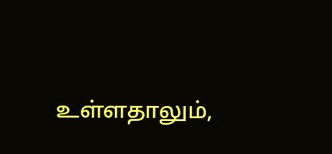உள்ளதாலும்,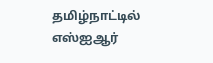தமிழ்நாட்டில் எஸ்ஐஆர்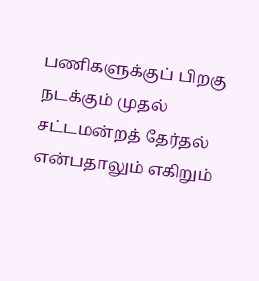பணிகளுக்குப் பிறகு நடக்கும் முதல் சட்டமன்றத் தேர்தல் என்பதாலும் எகிறும்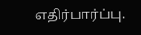எதிர்பார்ப்பு.